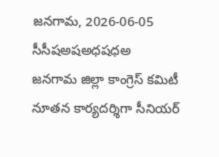జనగామ, 2026-06-05
సీసీషఅషఅధషధఅ
జనగామ జిల్లా కాంగ్రెస్ కమిటీ నూతన కార్యదర్శిగా సీనియర్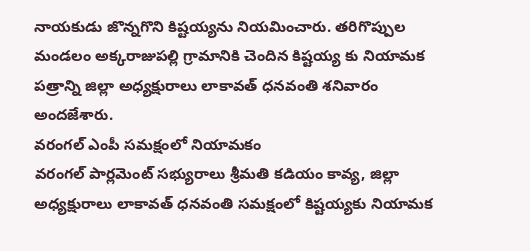నాయకుడు జొన్నగొని కిష్టయ్యను నియమించారు. తరిగొప్పుల మండలం అక్కరాజుపల్లి గ్రామానికి చెందిన కిష్టయ్య కు నియామక పత్రాన్ని జిల్లా అధ్యక్షురాలు లాకావత్ ధనవంతి శనివారం అందజేశారు.
వరంగల్ ఎంపీ సమక్షంలో నియామకం
వరంగల్ పార్లమెంట్ సభ్యురాలు శ్రీమతి కడియం కావ్య, జిల్లా అధ్యక్షురాలు లాకావత్ ధనవంతి సమక్షంలో కిష్టయ్యకు నియామక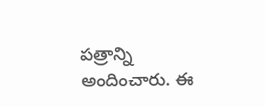పత్రాన్ని అందించారు. ఈ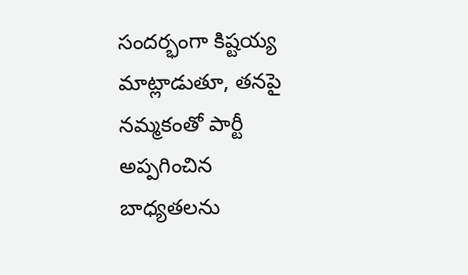సందర్భంగా కిష్టయ్య మాట్లాడుతూ, తనపై నమ్మకంతో పార్టీ అప్పగించిన బాధ్యతలను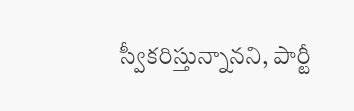స్వీకరిస్తున్నానని, పార్టీ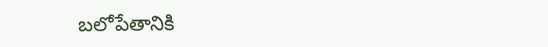బలోపేతానికి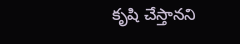కృషి చేస్తానని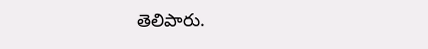తెలిపారు.